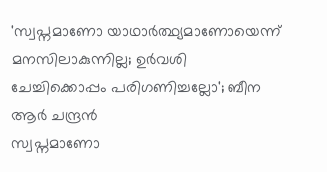'സ്വപ്നമാണോ യാഥാർത്ഥ്യമാണോയെന്ന് മനസിലാകുന്നില്ല; ഉർവശി ചേച്ചിക്കൊപ്പം പരിഗണിച്ചല്ലോ'; ബീന ആർ ചന്ദ്രൻ
സ്വപ്നമാണോ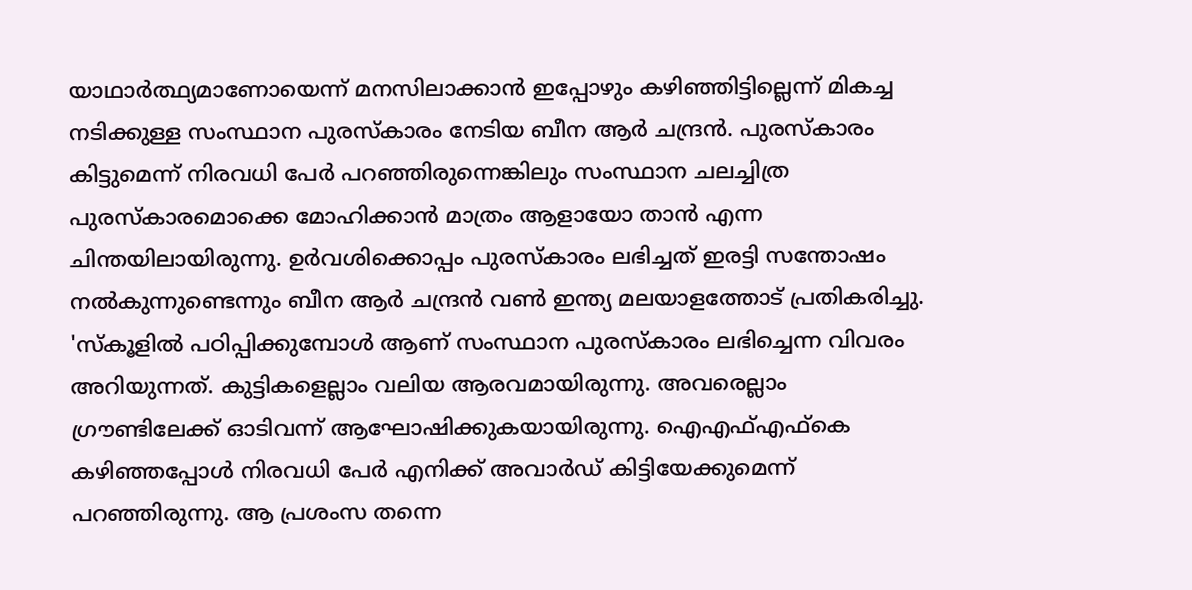യാഥാർത്ഥ്യമാണോയെന്ന് മനസിലാക്കാൻ ഇപ്പോഴും കഴിഞ്ഞിട്ടില്ലെന്ന് മികച്ച നടിക്കുള്ള സംസ്ഥാന പുരസ്കാരം നേടിയ ബീന ആർ ചന്ദ്രൻ. പുരസ്കാരം കിട്ടുമെന്ന് നിരവധി പേർ പറഞ്ഞിരുന്നെങ്കിലും സംസ്ഥാന ചലച്ചിത്ര പുരസ്കാരമൊക്കെ മോഹിക്കാൻ മാത്രം ആളായോ താൻ എന്ന ചിന്തയിലായിരുന്നു. ഉർവശിക്കൊപ്പം പുരസ്കാരം ലഭിച്ചത് ഇരട്ടി സന്തോഷം നൽകുന്നുണ്ടെന്നും ബീന ആർ ചന്ദ്രൻ വൺ ഇന്ത്യ മലയാളത്തോട് പ്രതികരിച്ചു.
'സ്കൂളിൽ പഠിപ്പിക്കുമ്പോൾ ആണ് സംസ്ഥാന പുരസ്കാരം ലഭിച്ചെന്ന വിവരം അറിയുന്നത്. കുട്ടികളെല്ലാം വലിയ ആരവമായിരുന്നു. അവരെല്ലാം ഗ്രൗണ്ടിലേക്ക് ഓടിവന്ന് ആഘോഷിക്കുകയായിരുന്നു. ഐഎഫ്എഫ്കെ കഴിഞ്ഞപ്പോൾ നിരവധി പേർ എനിക്ക് അവാർഡ് കിട്ടിയേക്കുമെന്ന് പറഞ്ഞിരുന്നു. ആ പ്രശംസ തന്നെ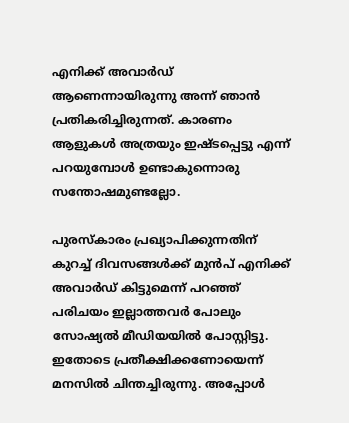എനിക്ക് അവാർഡ് ആണെന്നായിരുന്നു അന്ന് ഞാൻ പ്രതികരിച്ചിരുന്നത്. കാരണം ആളുകൾ അത്രയും ഇഷ്ടപ്പെട്ടു എന്ന് പറയുമ്പോൾ ഉണ്ടാകുന്നൊരു സന്തോഷമുണ്ടല്ലോ.

പുരസ്കാരം പ്രഖ്യാപിക്കുന്നതിന് കുറച്ച് ദിവസങ്ങൾക്ക് മുൻപ് എനിക്ക് അവാർഡ് കിട്ടുമെന്ന് പറഞ്ഞ് പരിചയം ഇല്ലാത്തവർ പോലും സോഷ്യൽ മീഡിയയിൽ പോസ്റ്റിട്ടു. ഇതോടെ പ്രതീക്ഷിക്കണോയെന്ന് മനസിൽ ചിന്തച്ചിരുന്നു. അപ്പോൾ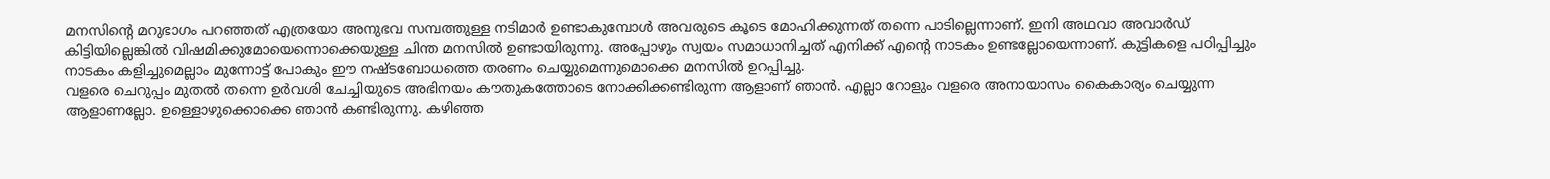മനസിന്റെ മറുഭാഗം പറഞ്ഞത് എത്രയോ അനുഭവ സമ്പത്തുള്ള നടിമാർ ഉണ്ടാകുമ്പോൾ അവരുടെ കൂടെ മോഹിക്കുന്നത് തന്നെ പാടില്ലെന്നാണ്. ഇനി അഥവാ അവാർഡ് കിട്ടിയില്ലെങ്കിൽ വിഷമിക്കുമോയെന്നൊക്കെയുള്ള ചിന്ത മനസിൽ ഉണ്ടായിരുന്നു. അപ്പോഴും സ്വയം സമാധാനിച്ചത് എനിക്ക് എന്റെ നാടകം ഉണ്ടല്ലോയെന്നാണ്. കുട്ടികളെ പഠിപ്പിച്ചും നാടകം കളിച്ചുമെല്ലാം മുന്നോട്ട് പോകും ഈ നഷ്ടബോധത്തെ തരണം ചെയ്യുമെന്നുമൊക്കെ മനസിൽ ഉറപ്പിച്ചു.
വളരെ ചെറുപ്പം മുതൽ തന്നെ ഉർവശി ചേച്ചിയുടെ അഭിനയം കൗതുകത്തോടെ നോക്കിക്കണ്ടിരുന്ന ആളാണ് ഞാൻ. എല്ലാ റോളും വളരെ അനായാസം കൈകാര്യം ചെയ്യുന്ന ആളാണല്ലോ. ഉള്ളൊഴുക്കൊക്കെ ഞാൻ കണ്ടിരുന്നു. കഴിഞ്ഞ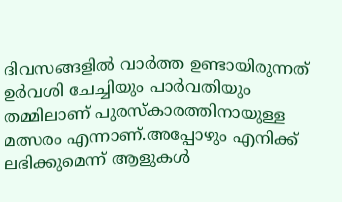ദിവസങ്ങളിൽ വാർത്ത ഉണ്ടായിരുന്നത് ഉർവശി ചേച്ചിയും പാർവതിയും തമ്മിലാണ് പുരസ്കാരത്തിനായുള്ള മത്സരം എന്നാണ്.അപ്പോഴും എനിക്ക് ലഭിക്കുമെന്ന് ആളുകൾ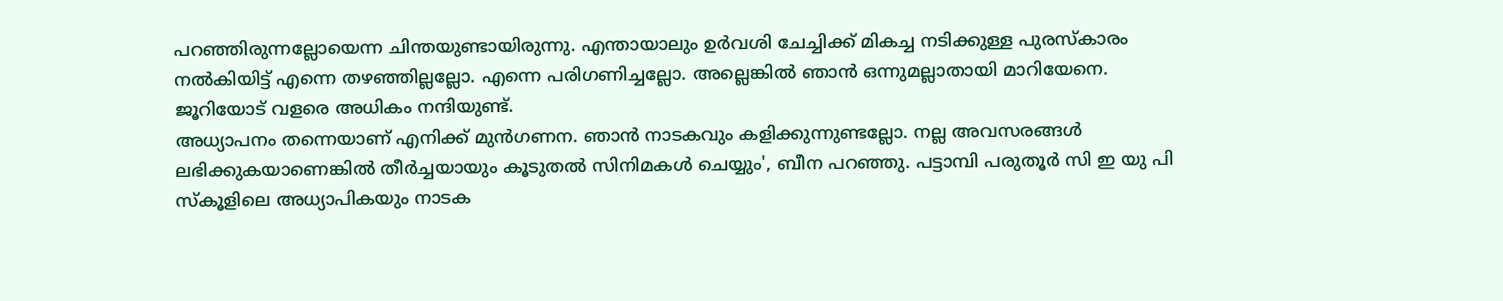പറഞ്ഞിരുന്നല്ലോയെന്ന ചിന്തയുണ്ടായിരുന്നു. എന്തായാലും ഉർവശി ചേച്ചിക്ക് മികച്ച നടിക്കുള്ള പുരസ്കാരം നൽകിയിട്ട് എന്നെ തഴഞ്ഞില്ലല്ലോ. എന്നെ പരിഗണിച്ചല്ലോ. അല്ലെങ്കിൽ ഞാൻ ഒന്നുമല്ലാതായി മാറിയേനെ. ജൂറിയോട് വളരെ അധികം നന്ദിയുണ്ട്.
അധ്യാപനം തന്നെയാണ് എനിക്ക് മുൻഗണന. ഞാൻ നാടകവും കളിക്കുന്നുണ്ടല്ലോ. നല്ല അവസരങ്ങൾ ലഭിക്കുകയാണെങ്കിൽ തീർച്ചയായും കൂടുതൽ സിനിമകൾ ചെയ്യും', ബീന പറഞ്ഞു. പട്ടാമ്പി പരുതൂർ സി ഇ യു പി സ്കൂളിലെ അധ്യാപികയും നാടക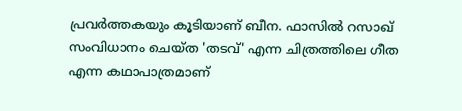പ്രവർത്തകയും കൂടിയാണ് ബീന. ഫാസിൽ റസാഖ് സംവിധാനം ചെയ്ത 'തടവ്' എന്ന ചിത്രത്തിലെ ഗീത എന്ന കഥാപാത്രമാണ്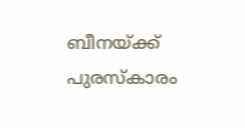ബീനയ്ക്ക് പുരസ്കാരം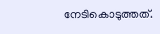നേടികൊടുത്തത്.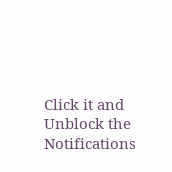Click it and Unblock the Notifications